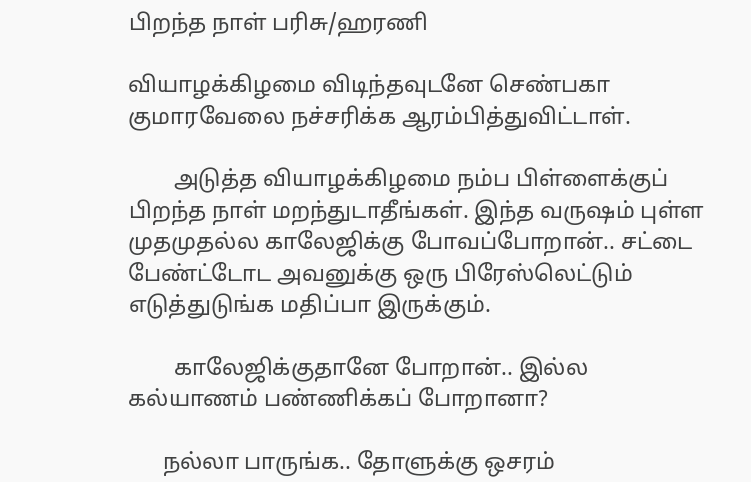பிறந்த நாள் பரிசு/ஹரணி

வியாழக்கிழமை விடிந்தவுடனே செண்பகா குமாரவேலை நச்சரிக்க ஆரம்பித்துவிட்டாள்.

        அடுத்த வியாழக்கிழமை நம்ப பிள்ளைக்குப் பிறந்த நாள் மறந்துடாதீங்கள். இந்த வருஷம் புள்ள முதமுதல்ல காலேஜிக்கு போவப்போறான்.. சட்டை பேண்ட்டோட அவனுக்கு ஒரு பிரேஸ்லெட்டும் எடுத்துடுங்க மதிப்பா இருக்கும்.

        காலேஜிக்குதானே போறான்.. இல்ல கல்யாணம் பண்ணிக்கப் போறானா?

      நல்லா பாருங்க.. தோளுக்கு ஒசரம்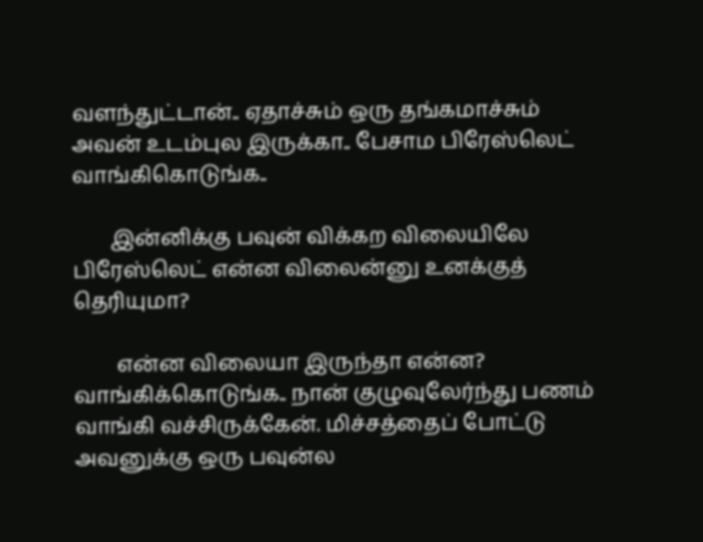வளந்துட்டான்.. ஏதாச்சும் ஒரு தங்கமாச்சும் அவன் உடம்புல இருக்கா.. பேசாம பிரேஸ்லெட் வாங்கிகொடுங்க..

       இன்னிக்கு பவுன் விக்கற விலையிலே பிரேஸ்லெட் என்ன விலைன்னு உனக்குத் தெரியுமா?

        என்ன விலையா இருந்தா என்ன? வாங்கிக்கொடுங்க.. நான் குழுவுலேர்ந்து பணம் வாங்கி வச்சிருக்கேன். மிச்சத்தைப் போட்டு அவனுக்கு ஒரு பவுன்ல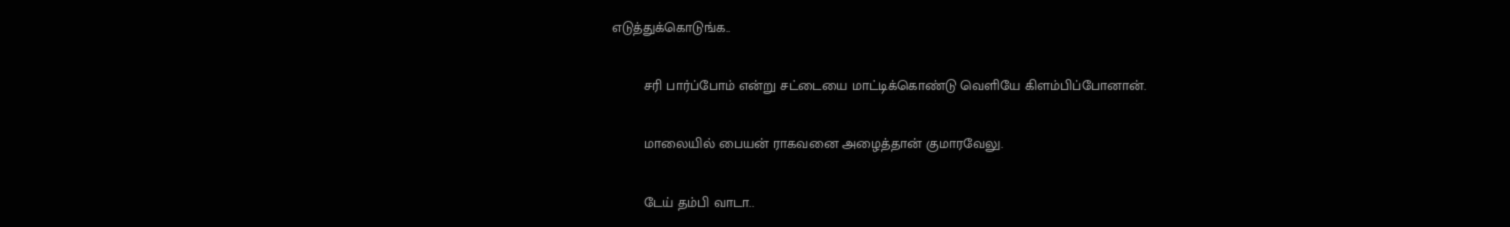எடுத்துக்கொடுங்க..

        சரி பார்ப்போம் என்று சட்டையை மாட்டிக்கொண்டு வெளியே கிளம்பிப்போனான்.

        மாலையில் பையன் ராகவனை அழைத்தான் குமாரவேலு.

        டேய் தம்பி வாடா..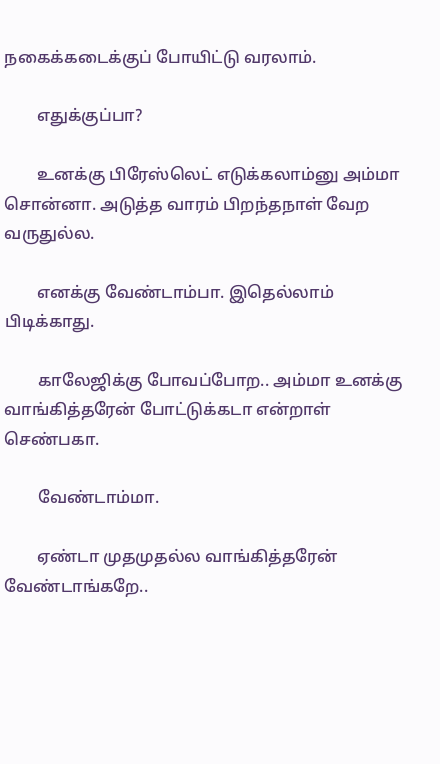நகைக்கடைக்குப் போயிட்டு வரலாம்.

        எதுக்குப்பா?

        உனக்கு பிரேஸ்லெட் எடுக்கலாம்னு அம்மா சொன்னா. அடுத்த வாரம் பிறந்தநாள் வேற வருதுல்ல.

        எனக்கு வேண்டாம்பா. இதெல்லாம் பிடிக்காது.

        காலேஜிக்கு போவப்போற.. அம்மா உனக்கு வாங்கித்தரேன் போட்டுக்கடா என்றாள் செண்பகா.

        வேண்டாம்மா.

        ஏண்டா முதமுதல்ல வாங்கித்தரேன் வேண்டாங்கறே..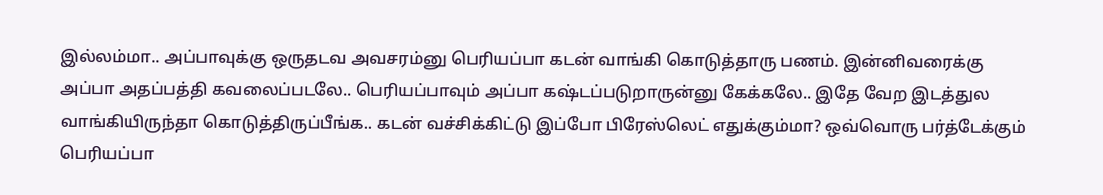இல்லம்மா.. அப்பாவுக்கு ஒருதடவ அவசரம்னு பெரியப்பா கடன் வாங்கி கொடுத்தாரு பணம். இன்னிவரைக்கு அப்பா அதப்பத்தி கவலைப்படலே.. பெரியப்பாவும் அப்பா கஷ்டப்படுறாருன்னு கேக்கலே.. இதே வேற இடத்துல வாங்கியிருந்தா கொடுத்திருப்பீங்க.. கடன் வச்சிக்கிட்டு இப்போ பிரேஸ்லெட் எதுக்கும்மா? ஒவ்வொரு பர்த்டேக்கும் பெரியப்பா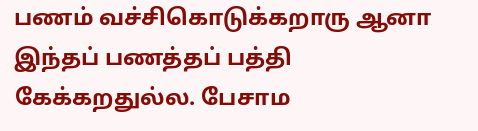பணம் வச்சிகொடுக்கறாரு ஆனா இந்தப் பணத்தப் பத்தி கேக்கறதுல்ல. பேசாம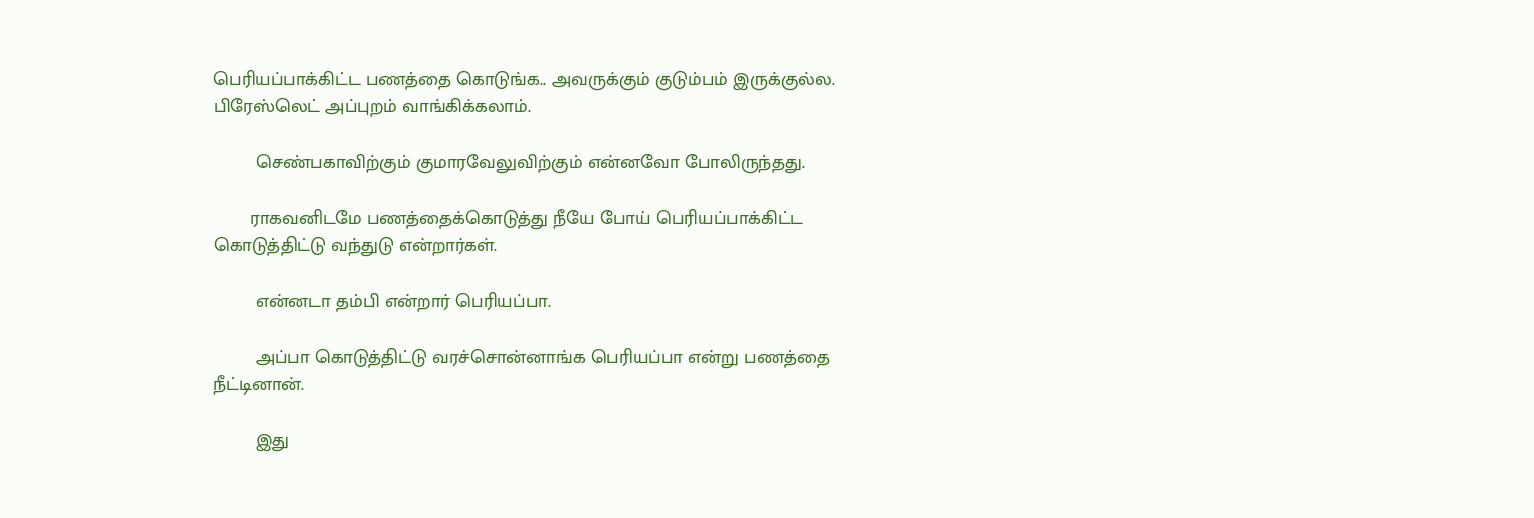பெரியப்பாக்கிட்ட பணத்தை கொடுங்க.. அவருக்கும் குடும்பம் இருக்குல்ல. பிரேஸ்லெட் அப்புறம் வாங்கிக்கலாம்.

        செண்பகாவிற்கும் குமாரவேலுவிற்கும் என்னவோ போலிருந்தது.

       ராகவனிடமே பணத்தைக்கொடுத்து நீயே போய் பெரியப்பாக்கிட்ட கொடுத்திட்டு வந்துடு என்றார்கள்.

        என்னடா தம்பி என்றார் பெரியப்பா.

        அப்பா கொடுத்திட்டு வரச்சொன்னாங்க பெரியப்பா என்று பணத்தை நீட்டினான்.

        இது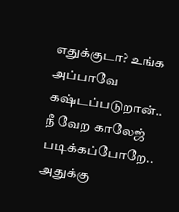எதுக்குடா? உங்க அப்பாவே கஷ்டப்படுறான்.. நீ வேற காலேஜ் படிக்கப்போறே.. அதுக்கு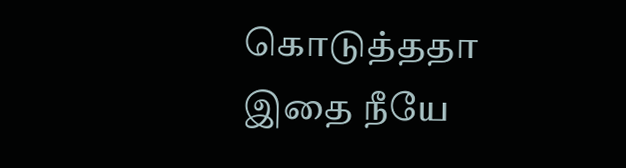கொடுத்ததா இதை நீயே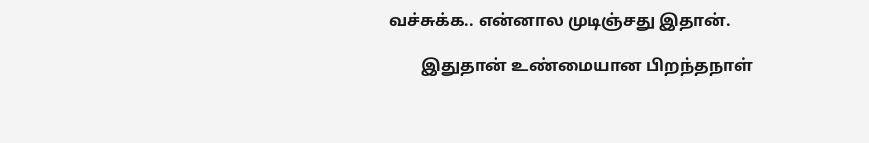வச்சுக்க.. என்னால முடிஞ்சது இதான்.

        இதுதான் உண்மையான பிறந்தநாள்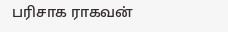பரிசாக ராகவன்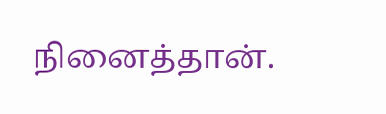நினைத்தான்.